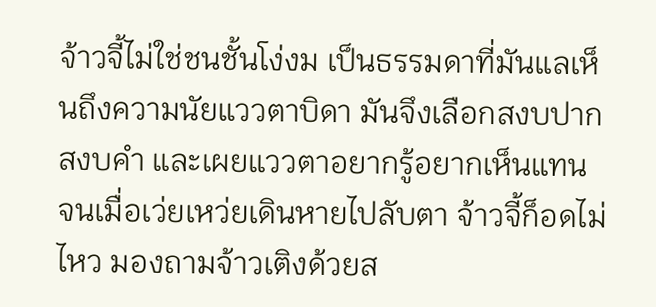จ้าวจี้ไม่ใช่ชนชั้นโง่งม เป็นธรรมดาที่มันแลเห็นถึงความนัยแววตาบิดา มันจึงเลือกสงบปากสงบคำ และเผยแววตาอยากรู้อยากเห็นแทน
จนเมื่อเว่ยเหว่ยเดินหายไปลับตา จ้าวจี้ก็อดไม่ไหว มองถามจ้าวเติงด้วยส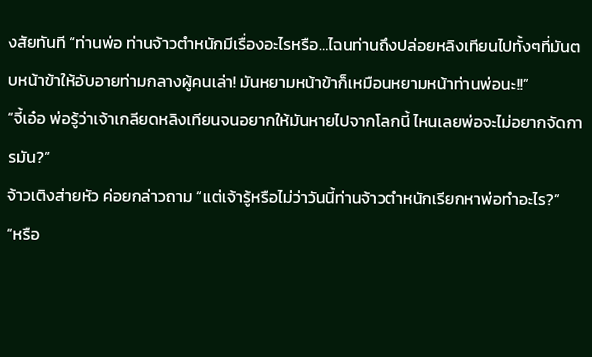งสัยทันที “ท่านพ่อ ท่านจ้าวตำหนักมีเรื่องอะไรหรือ…ไฉนท่านถึงปล่อยหลิงเทียนไปทั้งๆที่มันตบหน้าข้าให้อับอายท่ามกลางผู้คนเล่า! มันหยามหน้าข้าก็เหมือนหยามหน้าท่านพ่อนะ!!”
“จี้เอ๋อ พ่อรู้ว่าเจ้าเกลียดหลิงเทียนจนอยากให้มันหายไปจากโลกนี้ ไหนเลยพ่อจะไม่อยากจัดการมัน?”
จ้าวเติงส่ายหัว ค่อยกล่าวถาม “แต่เจ้ารู้หรือไม่ว่าวันนี้ท่านจ้าวตำหนักเรียกหาพ่อทำอะไร?”
“หรือ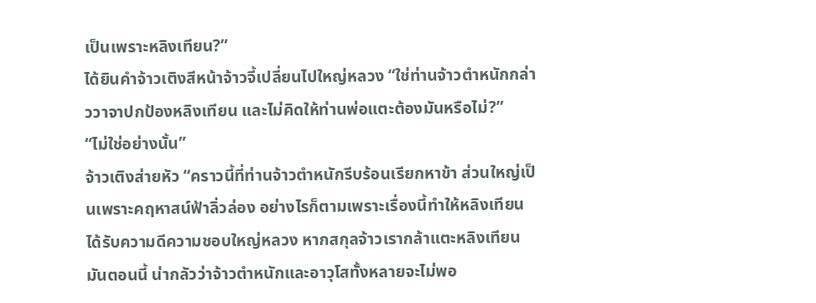เป็นเพราะหลิงเทียน?”
ได้ยินคำจ้าวเติงสีหน้าจ้าวจี้เปลี่ยนไปใหญ่หลวง “ใช่ท่านจ้าวตำหนักกล่าววาจาปกป้องหลิงเทียน และไม่คิดให้ท่านพ่อแตะต้องมันหรือไม่?”
“ไม่ใช่อย่างนั้น”
จ้าวเติงส่ายหัว “คราวนี้ที่ท่านจ้าวตำหนักรีบร้อนเรียกหาข้า ส่วนใหญ่เป็นเพราะคฤหาสน์ฟ้าลิ่วล่อง อย่างไรก็ตามเพราะเรื่องนี้ทำให้หลิงเทียนได้รับความดีความชอบใหญ่หลวง หากสกุลจ้าวเรากล้าแตะหลิงเทียนมันตอนนี้ น่ากลัวว่าจ้าวตำหนักและอาวุโสทั้งหลายจะไม่พอ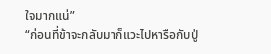ใจมากแน่”
“ก่อนที่ข้าจะกลับมาก็แวะไปหารือกับปู่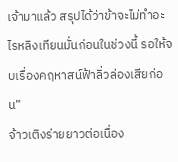เจ้ามาแล้ว สรุปได้ว่าข้าจะไม่ทำอะไรหลิงเทียนมั่นก่อนในช่วงนี้ รอให้จบเรื่องคฤหาสน์ฟ้าลิ่วล่องเสียก่อน”
จ้าวเติงร่ายยาวต่อเนื่อง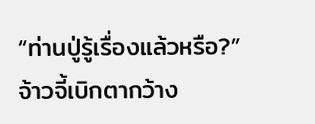“ท่านปู่รู้เรื่องแล้วหรือ?”
จ้าวจี้เบิกตากว้าง